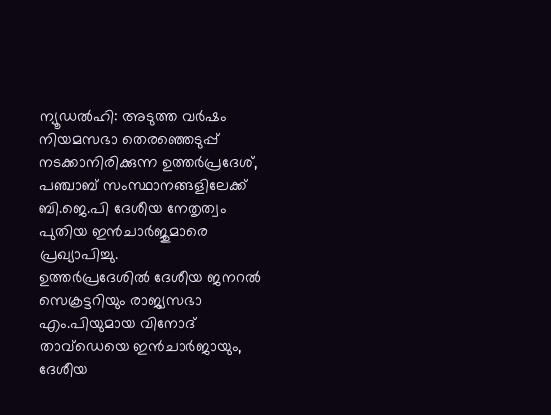ന്യൂഡൽഹി: അടുത്ത വർഷം നിയമസഭാ തെരഞ്ഞെടുപ്പ് നടക്കാനിരിക്കുന്ന ഉത്തർപ്രദേശ്, പഞ്ചാബ് സംസ്ഥാനങ്ങളിലേക്ക് ബി.ജെ.പി ദേശീയ നേതൃത്വം പുതിയ ഇൻചാർജുമാരെ പ്രഖ്യാപിച്ചു.
ഉത്തർപ്രദേശിൽ ദേശീയ ജനറൽ സെക്രട്ടറിയും രാജ്യസഭാ എം.പിയുമായ വിനോദ് താവ്ഡെയെ ഇൻചാർജായും, ദേശീയ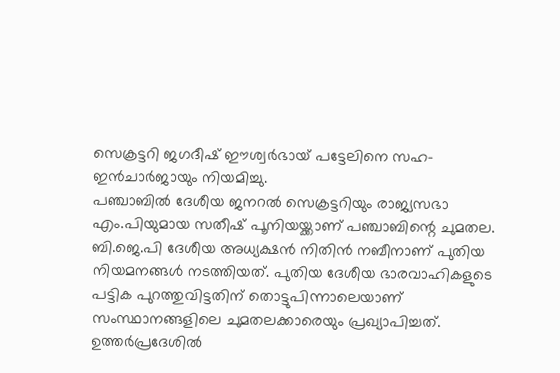സെക്രട്ടറി ജഗദീഷ് ഈശ്വർഭായ് പട്ടേലിനെ സഹ-ഇൻചാർജായും നിയമിച്ചു.
പഞ്ചാബിൽ ദേശീയ ജനറൽ സെക്രട്ടറിയും രാജ്യസഭാ എം.പിയുമായ സതീഷ് പൂനിയയ്ക്കാണ് പഞ്ചാബിന്റെ ചുമതല. ബി.ജെ.പി ദേശീയ അധ്യക്ഷൻ നിതിൻ നബീനാണ് പുതിയ നിയമനങ്ങൾ നടത്തിയത്. പുതിയ ദേശീയ ഭാരവാഹികളുടെ പട്ടിക പുറത്തുവിട്ടതിന് തൊട്ടുപിന്നാലെയാണ് സംസ്ഥാനങ്ങളിലെ ചുമതലക്കാരെയും പ്രഖ്യാപിച്ചത്.
ഉത്തർപ്രദേശിൽ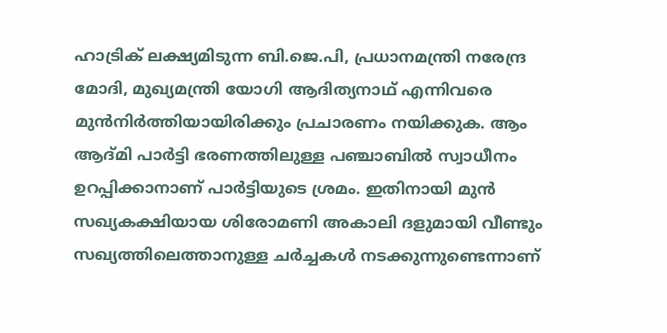ഹാട്രിക് ലക്ഷ്യമിടുന്ന ബി.ജെ.പി, പ്രധാനമന്ത്രി നരേന്ദ്ര മോദി, മുഖ്യമന്ത്രി യോഗി ആദിത്യനാഥ് എന്നിവരെ മുൻനിർത്തിയായിരിക്കും പ്രചാരണം നയിക്കുക. ആം ആദ്മി പാർട്ടി ഭരണത്തിലുള്ള പഞ്ചാബിൽ സ്വാധീനം ഉറപ്പിക്കാനാണ് പാർട്ടിയുടെ ശ്രമം. ഇതിനായി മുൻ സഖ്യകക്ഷിയായ ശിരോമണി അകാലി ദളുമായി വീണ്ടും സഖ്യത്തിലെത്താനുള്ള ചർച്ചകൾ നടക്കുന്നുണ്ടെന്നാണ്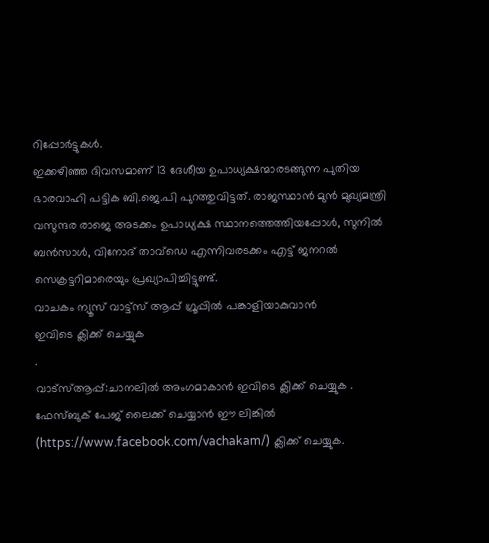റിപ്പോർട്ടുകൾ.
ഇക്കഴിഞ്ഞ ദിവസമാണ് 13 ദേശീയ ഉപാധ്യക്ഷന്മാരടങ്ങുന്ന പുതിയ ഭാരവാഹി പട്ടിക ബി.ജെ.പി പുറത്തുവിട്ടത്. രാജസ്ഥാൻ മുൻ മുഖ്യമന്ത്രി വസുന്ദര രാജെ അടക്കം ഉപാധ്യക്ഷ സ്ഥാനത്തെത്തിയപ്പോൾ, സുനിൽ ബൻസാൾ, വിനോദ് താവ്ഡെ എന്നിവരടക്കം എട്ട് ജനറൽ സെക്രട്ടറിമാരെയും പ്രഖ്യാപിച്ചിട്ടുണ്ട്.
വാചകം ന്യൂസ് വാട്ട്സ് ആപ്പ് ഗ്രൂപ്പിൽ പങ്കാളിയാകുവാൻ
ഇവിടെ ക്ലിക്ക് ചെയ്യുക
.
വാട്സ്ആപ്പ്:ചാനലിൽ അംഗമാകാൻ ഇവിടെ ക്ലിക്ക് ചെയ്യുക .
ഫേസ്ബുക് പേജ് ലൈക്ക് ചെയ്യാൻ ഈ ലിങ്കിൽ (https://www.facebook.com/vachakam/) ക്ലിക്ക് ചെയ്യുക.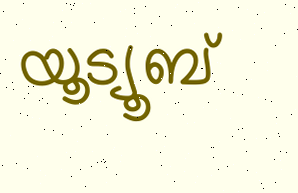യൂട്യൂബ്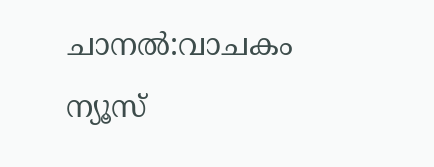ചാനൽ:വാചകം ന്യൂസ്